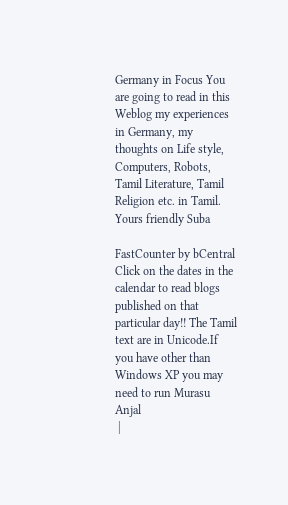Germany in Focus You are going to read in this Weblog my experiences in Germany, my thoughts on Life style, Computers, Robots, Tamil Literature, Tamil Religion etc. in Tamil.
Yours friendly Suba

FastCounter by bCentral
Click on the dates in the calendar to read blogs published on that particular day!! The Tamil text are in Unicode.If you have other than Windows XP you may need to run Murasu Anjal
 |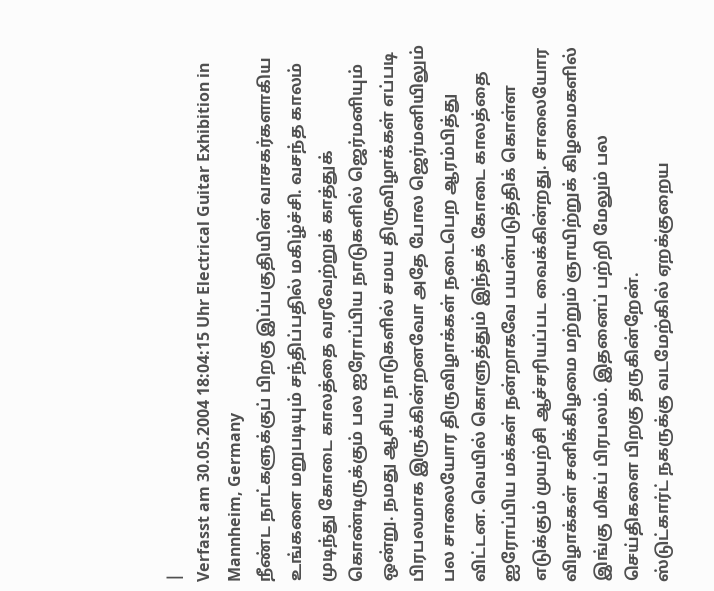|
Verfasst am 30.05.2004 18:04:15 Uhr Electrical Guitar Exhibition in Mannheim, Germany
நீண்ட நாட்களுக்குப் பிறகு இப்பகுதியின் வாசகர்களாகிய உங்களை மறுபடியும் சந்திப்பதில் மகிழ்ச்சி. வசந்த காலம் முடிந்து கோடை காலத்தை வரவேற்றுக் காத்துக் கொண்டிருக்கும் பல ஐரோப்பிய நாடுகளில் ஜெர்மனியும் ஒன்று. நமது ஆசிய நாடுகளில் சமய திருவிழாக்கள் எப்படி பிரபலமாக இருக்கின்றனவோ அதே போல ஜெர்மனியிலும் பல சாலையோர திருவிழாக்கள் நடைபெற ஆரம்பித்து விட்டன. வெயில் கொளுத்தும் இந்தக் கோடை காலத்தை ஐரோப்பிய மக்கள் நன்றாகவே பயன்படுத்திக் கொள்ள எடுக்கும் முயற்சி ஆச்சரியப்பட வைக்கின்றது. சாலையோர விழாக்கள் சனிக்கிழமை மற்றும் ஞாயிற்றுக் கிழமைகளில் இங்கு மிகப் பிரபலம். இதனைப் பற்றி மேலும் பல செய்திகளை பிறகு தருகின்றேன்.
ஸ்டுட்கார்ட் நகருக்கு வடமேற்கில் ஏறக்குறைய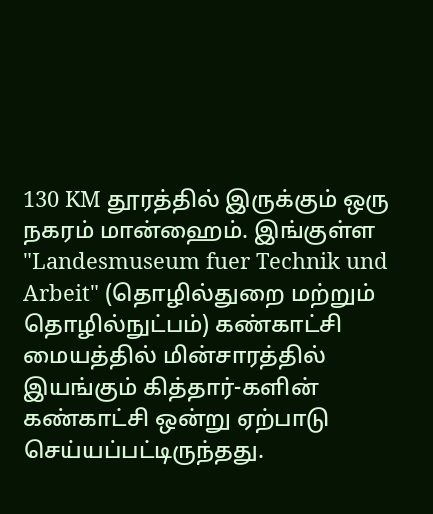130 KM தூரத்தில் இருக்கும் ஒரு நகரம் மான்ஹைம். இங்குள்ள "Landesmuseum fuer Technik und Arbeit" (தொழில்துறை மற்றும் தொழில்நுட்பம்) கண்காட்சி மையத்தில் மின்சாரத்தில் இயங்கும் கித்தார்-களின் கண்காட்சி ஒன்று ஏற்பாடு செய்யப்பட்டிருந்தது.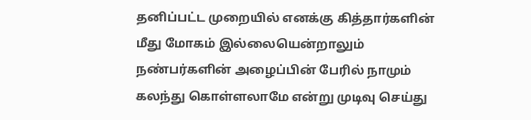தனிப்பட்ட முறையில் எனக்கு கித்தார்களின் மீது மோகம் இல்லையென்றாலும் நண்பர்களின் அழைப்பின் பேரில் நாமும் கலந்து கொள்ளலாமே என்று முடிவு செய்து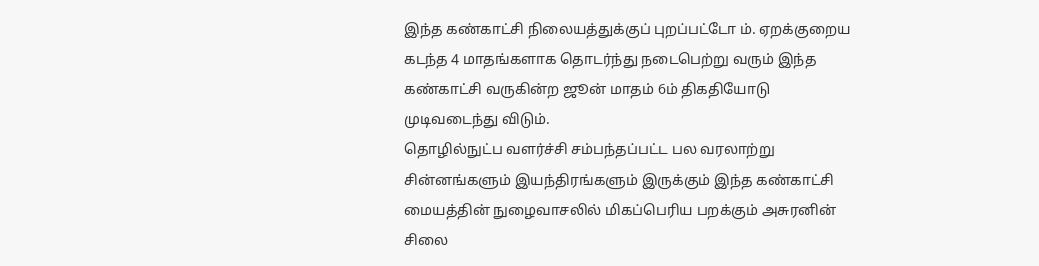இந்த கண்காட்சி நிலையத்துக்குப் புறப்பட்டோ ம். ஏறக்குறைய கடந்த 4 மாதங்களாக தொடர்ந்து நடைபெற்று வரும் இந்த கண்காட்சி வருகின்ற ஜூன் மாதம் 6ம் திகதியோடு முடிவடைந்து விடும்.
தொழில்நுட்ப வளர்ச்சி சம்பந்தப்பட்ட பல வரலாற்று சின்னங்களும் இயந்திரங்களும் இருக்கும் இந்த கண்காட்சி மையத்தின் நுழைவாசலில் மிகப்பெரிய பறக்கும் அசுரனின் சிலை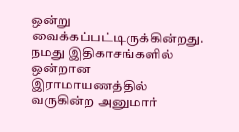ஒன்று வைக்கப்பட்டிருக்கின்றது. நமது இதிகாசங்களில் ஒன்றான இராமாயணத்தில் வருகின்ற அனுமார்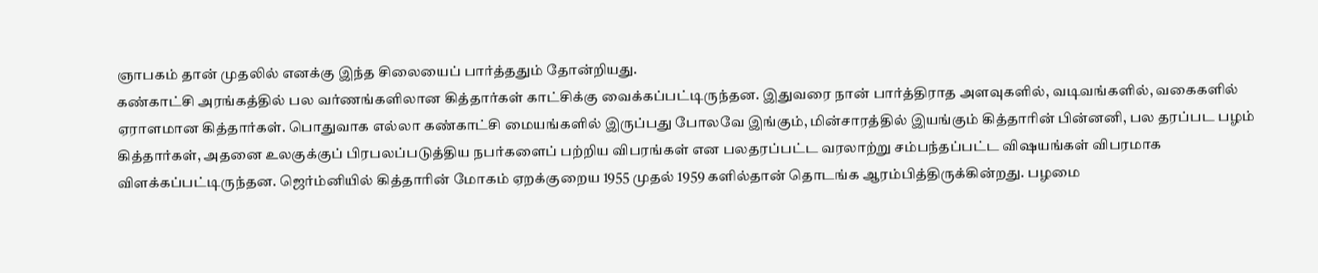ஞாபகம் தான் முதலில் எனக்கு இந்த சிலையைப் பார்த்ததும் தோன்றியது.
கண்காட்சி அரங்கத்தில் பல வர்ணங்களிலான கித்தார்கள் காட்சிக்கு வைக்கப்பட்டிருந்தன. இதுவரை நான் பார்த்திராத அளவுகளில், வடிவங்களில், வகைகளில் ஏராளமான கித்தார்கள். பொதுவாக எல்லா கண்காட்சி மையங்களில் இருப்பது போலவே இங்கும், மின்சாரத்தில் இயங்கும் கித்தாரின் பின்னனி, பல தரப்பட பழம் கித்தார்கள், அதனை உலகுக்குப் பிரபலப்படுத்திய நபர்களைப் பற்றிய விபரங்கள் என பலதரப்பட்ட வரலாற்று சம்பந்தப்பட்ட விஷயங்கள் விபரமாக விளக்கப்பட்டிருந்தன. ஜெர்ம்னியில் கித்தாரின் மோகம் ஏறக்குறைய 1955 முதல் 1959 களில்தான் தொடங்க ஆரம்பித்திருக்கின்றது. பழமை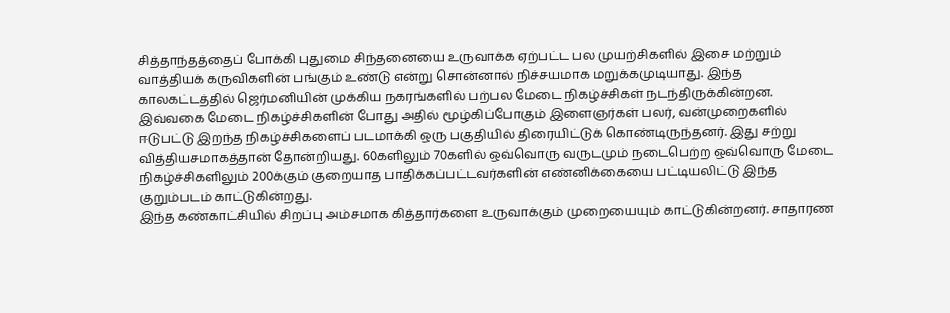சித்தாந்தத்தைப் போக்கி புதுமை சிந்தனையை உருவாக்க ஏற்பட்ட பல முயற்சிகளில் இசை மற்றும் வாத்தியக் கருவிகளின் பங்கும் உண்டு என்று சொன்னால் நிச்சயமாக மறுக்கமுடியாது. இந்த காலகட்டத்தில் ஜெர்மனியின் முக்கிய நகரங்களில் பற்பல மேடை நிகழ்ச்சிகள் நடந்திருக்கின்றன. இவ்வகை மேடை நிகழ்ச்சிகளின் போது அதில் மூழ்கிப்போகும் இளைஞர்கள் பலர், வன்முறைகளில் ஈடுபட்டு இறந்த நிகழ்ச்சிகளைப் படமாக்கி ஒரு பகுதியில் திரையிட்டுக் கொண்டிருந்தனர். இது சற்று வித்தியசமாகத்தான் தோன்றியது. 60களிலும் 70களில் ஒவ்வொரு வருடமும் நடைபெற்ற ஒவ்வொரு மேடை நிகழ்ச்சிகளிலும் 200க்கும் குறையாத பாதிக்கப்பட்டவர்களின் எண்னிக்கையை பட்டியலிட்டு இந்த குறும்படம் காட்டுகின்றது.
இந்த கண்காட்சியில் சிறப்பு அம்சமாக கித்தார்களை உருவாக்கும் முறையையும் காட்டுகின்றனர். சாதாரண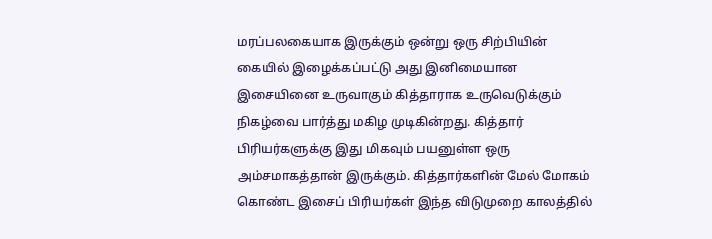மரப்பலகையாக இருக்கும் ஒன்று ஒரு சிற்பியின் கையில் இழைக்கப்பட்டு அது இனிமையான இசையினை உருவாகும் கித்தாராக உருவெடுக்கும் நிகழ்வை பார்த்து மகிழ முடிகின்றது. கித்தார் பிரியர்களுக்கு இது மிகவும் பயனுள்ள ஒரு அம்சமாகத்தான் இருக்கும். கித்தார்களின் மேல் மோகம் கொண்ட இசைப் பிரியர்கள் இந்த விடுமுறை காலத்தில்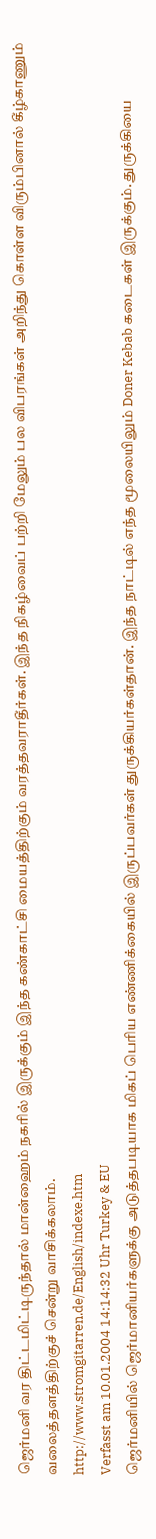ஜெர்மனி வர திட்டமிட்டிருந்தால் மான்ஹைம் நகரில் இருக்கும் இந்த கண்காட்சி மையத்திற்கும் வரத்தவராதீர்கள். இந்த நிகழ்வைப் பற்றி மேலும் பல விபரங்கள் அறிந்து கொள்ள விரும்பினால் கீழ்காணும் வலைத்தளத்திற்குச் சென்று வாசிக்கலாம்.
http://www.stromgitarren.de/English/indexe.htm
Verfasst am 10.01.2004 14:14:32 Uhr Turkey & EU
ஜெர்மனியில் ஜெர்மானியர்களுக்கு அடுத்தபடியாக மிகப் பெரிய எண்ணிக்கையில் இருப்பவர்கள் துருக்கியர்கள்தான். இந்த நாட்டில் எந்த மூலையிலும் Doner Kebab கடைகள் இருக்கும். துருக்கியை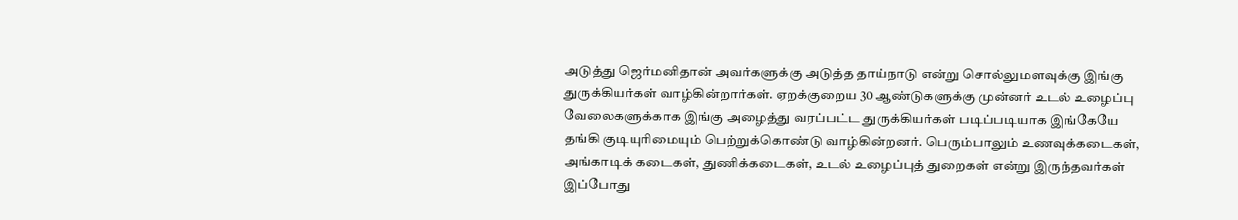அடுத்து ஜெர்மனிதான் அவர்களுக்கு அடுத்த தாய்நாடு என்று சொல்லுமளவுக்கு இங்கு துருக்கியர்கள் வாழ்கின்றார்கள். ஏறக்குறைய 30 ஆண்டுகளுக்கு முன்னர் உடல் உழைப்பு வேலைகளுக்காக இங்கு அழைத்து வரப்பட்ட துருக்கியர்கள் படிப்படியாக இங்கேயே தங்கி குடியுரிமையும் பெற்றுக்கொண்டு வாழ்கின்றனர். பெரும்பாலும் உணவுக்கடைகள், அங்காடிக் கடைகள், துணிக்கடைகள், உடல் உழைப்புத் துறைகள் என்று இருந்தவர்கள் இப்போது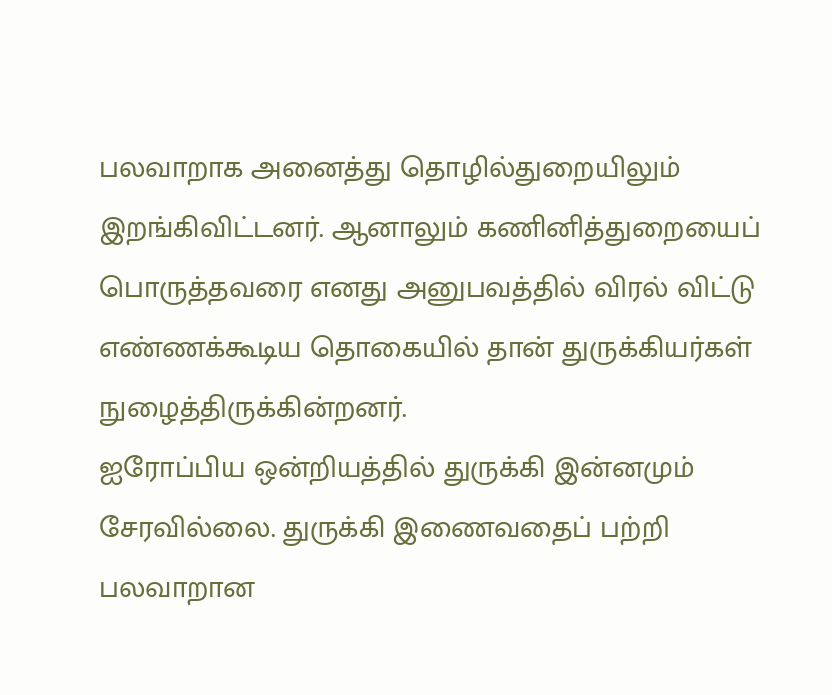பலவாறாக அனைத்து தொழில்துறையிலும்
இறங்கிவிட்டனர். ஆனாலும் கணினித்துறையைப் பொருத்தவரை எனது அனுபவத்தில் விரல் விட்டு எண்ணக்கூடிய தொகையில் தான் துருக்கியர்கள் நுழைத்திருக்கின்றனர்.
ஐரோப்பிய ஒன்றியத்தில் துருக்கி இன்னமும் சேரவில்லை. துருக்கி இணைவதைப் பற்றி பலவாறான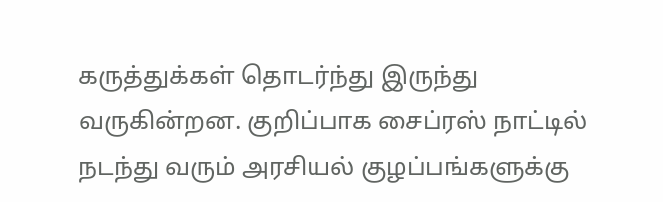கருத்துக்கள் தொடர்ந்து இருந்து வருகின்றன. குறிப்பாக சைப்ரஸ் நாட்டில் நடந்து வரும் அரசியல் குழப்பங்களுக்கு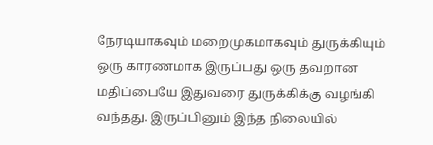நேரடியாகவும் மறைமுகமாகவும் துருக்கியும் ஒரு காரணமாக இருப்பது ஒரு தவறான மதிப்பையே இதுவரை துருக்கிக்கு வழங்கி வந்தது. இருப்பினும் இந்த நிலையில்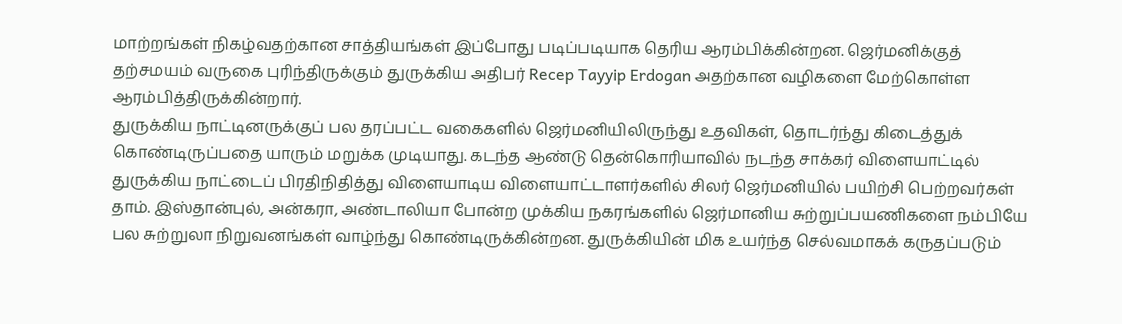மாற்றங்கள் நிகழ்வதற்கான சாத்தியங்கள் இப்போது படிப்படியாக தெரிய ஆரம்பிக்கின்றன. ஜெர்மனிக்குத் தற்சமயம் வருகை புரிந்திருக்கும் துருக்கிய அதிபர் Recep Tayyip Erdogan அதற்கான வழிகளை மேற்கொள்ள ஆரம்பித்திருக்கின்றார்.
துருக்கிய நாட்டினருக்குப் பல தரப்பட்ட வகைகளில் ஜெர்மனியிலிருந்து உதவிகள், தொடர்ந்து கிடைத்துக் கொண்டிருப்பதை யாரும் மறுக்க முடியாது. கடந்த ஆண்டு தென்கொரியாவில் நடந்த சாக்கர் விளையாட்டில் துருக்கிய நாட்டைப் பிரதிநிதித்து விளையாடிய விளையாட்டாளர்களில் சிலர் ஜெர்மனியில் பயிற்சி பெற்றவர்கள் தாம். இஸ்தான்புல், அன்கரா, அண்டாலியா போன்ற முக்கிய நகரங்களில் ஜெர்மானிய சுற்றுப்பயணிகளை நம்பியே பல சுற்றுலா நிறுவனங்கள் வாழ்ந்து கொண்டிருக்கின்றன. துருக்கியின் மிக உயர்ந்த செல்வமாகக் கருதப்படும்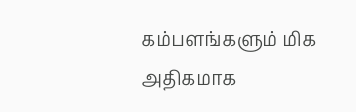கம்பளங்களும் மிக அதிகமாக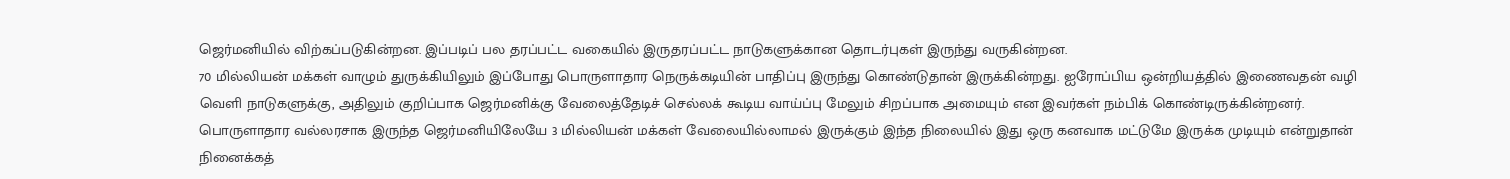ஜெர்மனியில் விற்கப்படுகின்றன. இப்படிப் பல தரப்பட்ட வகையில் இருதரப்பட்ட நாடுகளுக்கான தொடர்புகள் இருந்து வருகின்றன.
70 மில்லியன் மக்கள் வாழும் துருக்கியிலும் இப்போது பொருளாதார நெருக்கடியின் பாதிப்பு இருந்து கொண்டுதான் இருக்கின்றது. ஐரோப்பிய ஒன்றியத்தில் இணைவதன் வழி வெளி நாடுகளுக்கு, அதிலும் குறிப்பாக ஜெர்மனிக்கு வேலைத்தேடிச் செல்லக் கூடிய வாய்ப்பு மேலும் சிறப்பாக அமையும் என இவர்கள் நம்பிக் கொண்டிருக்கின்றனர். பொருளாதார வல்லரசாக இருந்த ஜெர்மனியிலேயே 3 மில்லியன் மக்கள் வேலையில்லாமல் இருக்கும் இந்த நிலையில் இது ஒரு கனவாக மட்டுமே இருக்க முடியும் என்றுதான் நினைக்கத்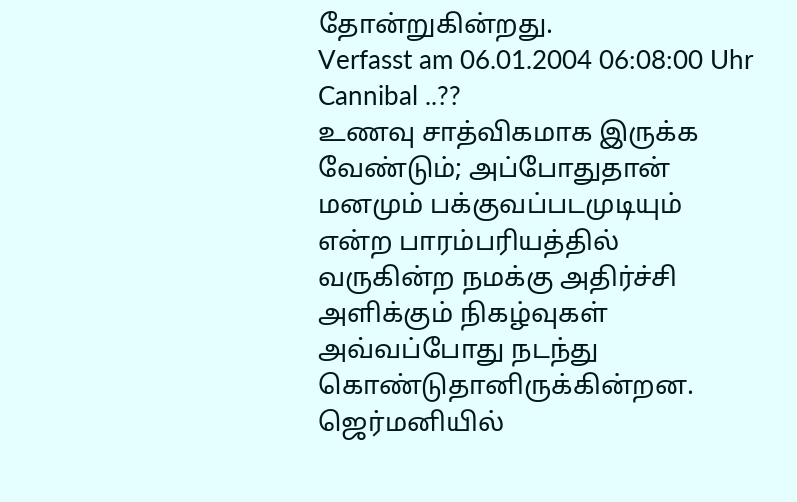தோன்றுகின்றது.
Verfasst am 06.01.2004 06:08:00 Uhr Cannibal ..??
உணவு சாத்விகமாக இருக்க வேண்டும்; அப்போதுதான் மனமும் பக்குவப்படமுடியும் என்ற பாரம்பரியத்தில் வருகின்ற நமக்கு அதிர்ச்சி அளிக்கும் நிகழ்வுகள் அவ்வப்போது நடந்து கொண்டுதானிருக்கின்றன. ஜெர்மனியில்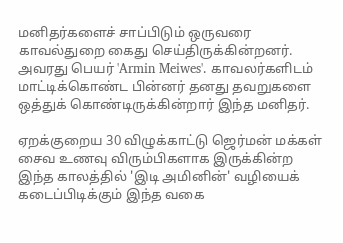மனிதர்களைச் சாப்பிடும் ஒருவரை காவல்துறை கைது செய்திருக்கின்றனர். அவரது பெயர் 'Armin Meiwes'. காவலர்களிடம் மாட்டிக்கொண்ட பின்னர் தனது தவறுகளை ஒத்துக் கொண்டிருக்கின்றார் இந்த மனிதர்.

ஏறக்குறைய 30 விழுக்காட்டு ஜெர்மன் மக்கள் சைவ உணவு விரும்பிகளாக இருக்கின்ற இந்த காலத்தில் 'இடி அமினின்' வழியைக் கடைப்பிடிக்கும் இந்த வகை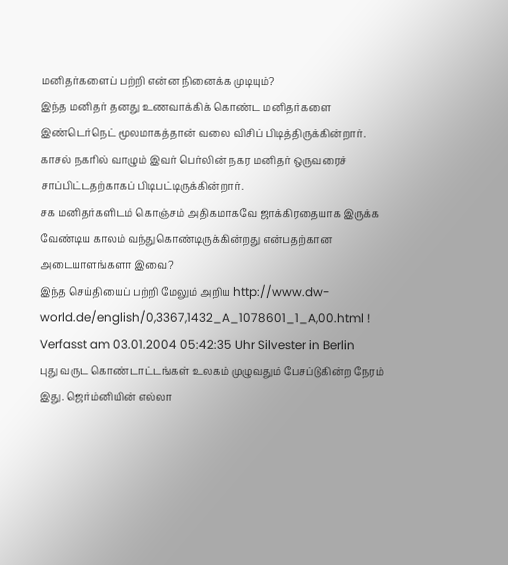மனிதர்களைப் பற்றி என்ன நினைக்க முடியும்?
இந்த மனிதர் தனது உணவாக்கிக் கொண்ட மனிதர்களை இண்டெர்நெட் மூலமாகத்தான் வலை விசிப் பிடித்திருக்கின்றார். காசல் நகரில் வாழும் இவர் பெர்லின் நகர மனிதர் ஒருவரைச் சாப்பிட்டதற்காகப் பிடிபட்டிருக்கின்றார்.
சக மனிதர்களிடம் கொஞ்சம் அதிகமாகவே ஜாக்கிரதையாக இருக்க வேண்டிய காலம் வந்துகொண்டிருக்கின்றது என்பதற்கான அடையாளங்களா இவை?
இந்த செய்தியைப் பற்றி மேலும் அறிய http://www.dw-world.de/english/0,3367,1432_A_1078601_1_A,00.html !
Verfasst am 03.01.2004 05:42:35 Uhr Silvester in Berlin
புது வருட கொண்டாட்டங்கள் உலகம் முழுவதும் பேசப்டுகின்ற நேரம் இது. ஜெர்ம்னியின் எல்லா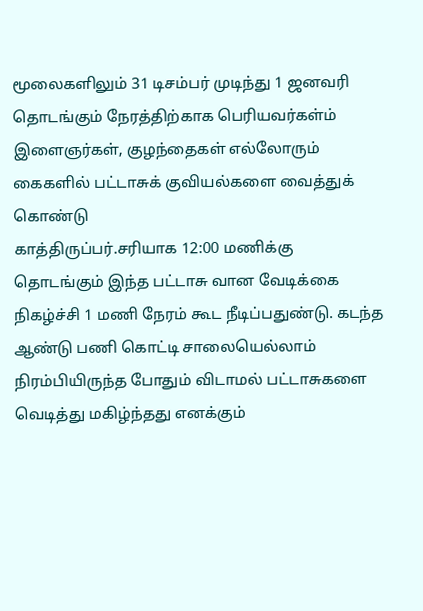மூலைகளிலும் 31 டிசம்பர் முடிந்து 1 ஜனவரி தொடங்கும் நேரத்திற்காக பெரியவர்கள்ம் இளைஞர்கள், குழந்தைகள் எல்லோரும் கைகளில் பட்டாசுக் குவியல்களை வைத்துக் கொண்டு
காத்திருப்பர்.சரியாக 12:00 மணிக்கு தொடங்கும் இந்த பட்டாசு வான வேடிக்கை நிகழ்ச்சி 1 மணி நேரம் கூட நீடிப்பதுண்டு. கடந்த ஆண்டு பணி கொட்டி சாலையெல்லாம் நிரம்பியிருந்த போதும் விடாமல் பட்டாசுகளை வெடித்து மகிழ்ந்தது எனக்கும்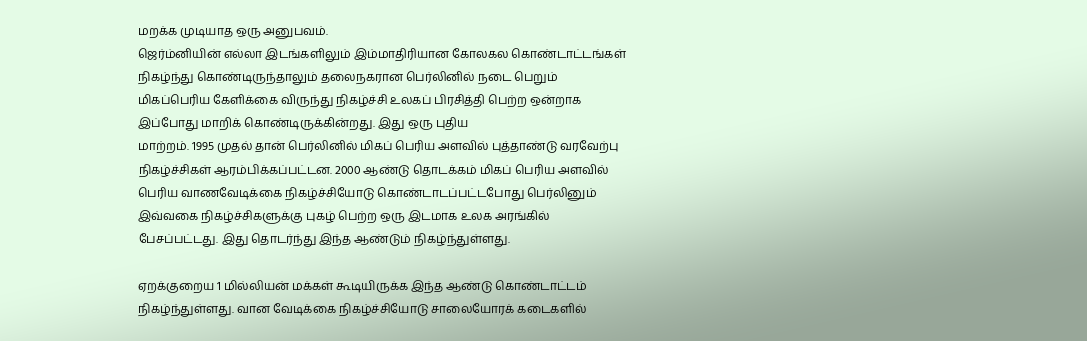மறக்க முடியாத ஒரு அனுபவம்.
ஜெர்ம்னியின் எல்லா இடங்களிலும் இம்மாதிரியான கோலகல கொண்டாட்டங்கள் நிகழ்ந்து கொண்டிருந்தாலும் தலைநகரான பெர்லினில் நடை பெறும் மிகப்பெரிய கேளிக்கை விருந்து நிகழ்ச்சி உலகப் பிரசித்தி பெற்ற ஒன்றாக இப்போது மாறிக் கொண்டிருக்கின்றது. இது ஒரு புதிய
மாற்றம். 1995 முதல் தான் பெர்லினில் மிகப் பெரிய அளவில் புத்தாண்டு வரவேற்பு நிகழ்ச்சிகள் ஆரம்பிக்கப்பட்டன. 2000 ஆண்டு தொடக்கம் மிகப் பெரிய அளவில் பெரிய வாணவேடிக்கை நிகழ்ச்சியோடு கொண்டாடப்பட்டபோது பெர்லினும் இவ்வகை நிகழ்ச்சிகளுக்கு புகழ் பெற்ற ஒரு இடமாக உலக அரங்கில் பேசப்பட்டது. இது தொடர்ந்து இந்த ஆண்டும் நிகழ்ந்துள்ளது.

ஏறக்குறைய 1 மில்லியன் மக்கள் கூடியிருக்க இந்த ஆண்டு கொண்டாட்டம் நிகழ்ந்துள்ளது. வான வேடிக்கை நிகழ்ச்சியோடு சாலையோரக் கடைகளில்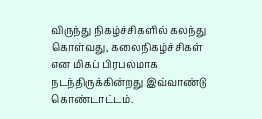விருந்து நிகழ்ச்சிகளில் கலந்து கொள்வது, கலைநிகழ்ச்சிகள் என மிகப் பிரபலமாக நடந்திருக்கின்றது இவ்வாண்டு கொண்டாட்டம்.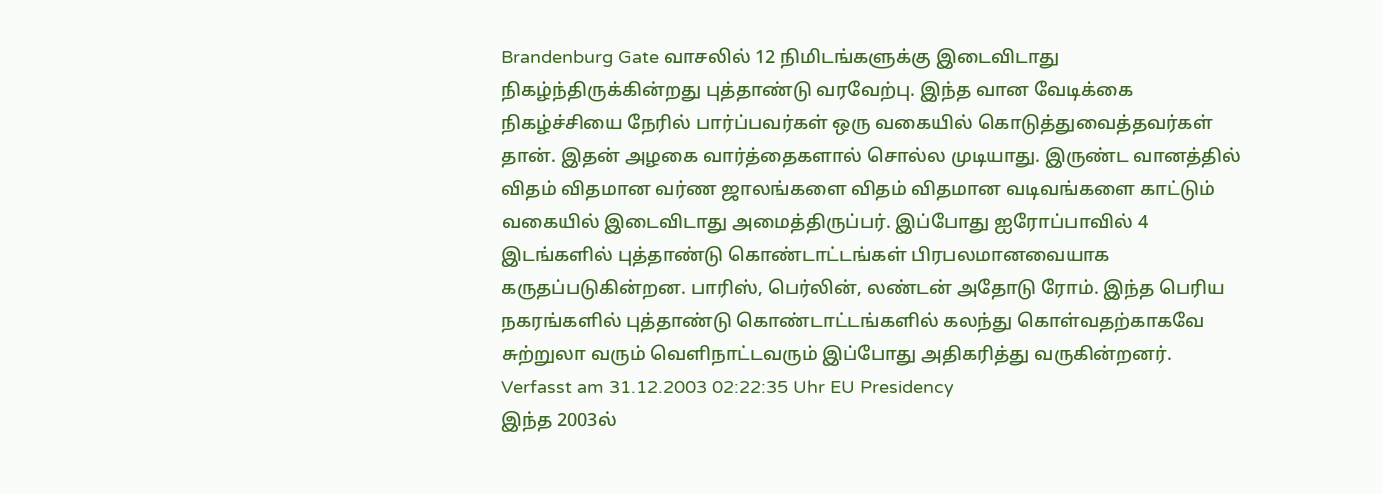Brandenburg Gate வாசலில் 12 நிமிடங்களுக்கு இடைவிடாது நிகழ்ந்திருக்கின்றது புத்தாண்டு வரவேற்பு. இந்த வான வேடிக்கை நிகழ்ச்சியை நேரில் பார்ப்பவர்கள் ஒரு வகையில் கொடுத்துவைத்தவர்கள் தான். இதன் அழகை வார்த்தைகளால் சொல்ல முடியாது. இருண்ட வானத்தில் விதம் விதமான வர்ண ஜாலங்களை விதம் விதமான வடிவங்களை காட்டும் வகையில் இடைவிடாது அமைத்திருப்பர். இப்போது ஐரோப்பாவில் 4 இடங்களில் புத்தாண்டு கொண்டாட்டங்கள் பிரபலமானவையாக கருதப்படுகின்றன. பாரிஸ், பெர்லின், லண்டன் அதோடு ரோம். இந்த பெரிய நகரங்களில் புத்தாண்டு கொண்டாட்டங்களில் கலந்து கொள்வதற்காகவே சுற்றுலா வரும் வெளிநாட்டவரும் இப்போது அதிகரித்து வருகின்றனர்.
Verfasst am 31.12.2003 02:22:35 Uhr EU Presidency
இந்த 2003ல்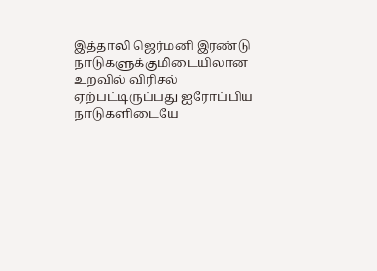இத்தாலி ஜெர்மனி இரண்டு நாடுகளுக்குமிடையிலான உறவில் விரிசல் ஏற்பட்டிருப்பது ஐரோப்பிய நாடுகளிடையே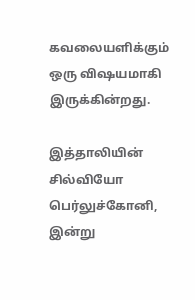கவலையளிக்கும் ஒரு விஷயமாகி இருக்கின்றது.

இத்தாலியின் சில்வியோ பெர்லுச்கோனி, இன்று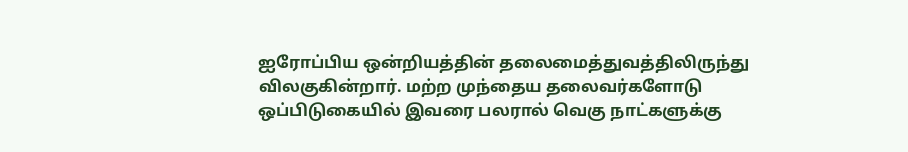ஐரோப்பிய ஒன்றியத்தின் தலைமைத்துவத்திலிருந்து விலகுகின்றார். மற்ற முந்தைய தலைவர்களோடு ஒப்பிடுகையில் இவரை பலரால் வெகு நாட்களுக்கு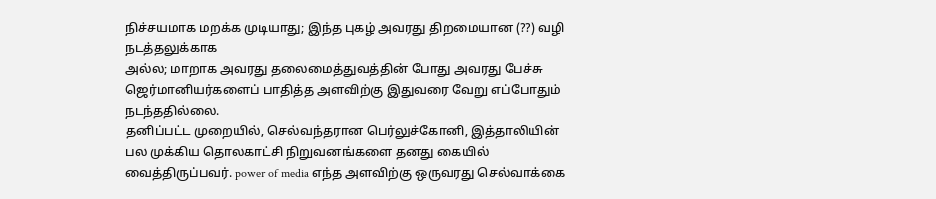நிச்சயமாக மறக்க முடியாது; இந்த புகழ் அவரது திறமையான (??) வழி நடத்தலுக்காக
அல்ல; மாறாக அவரது தலைமைத்துவத்தின் போது அவரது பேச்சு ஜெர்மானியர்களைப் பாதித்த அளவிற்கு இதுவரை வேறு எப்போதும் நடந்ததில்லை.
தனிப்பட்ட முறையில், செல்வந்தரான பெர்லுச்கோனி, இத்தாலியின் பல முக்கிய தொலகாட்சி நிறுவனங்களை தனது கையில் வைத்திருப்பவர். power of media எந்த அளவிற்கு ஒருவரது செல்வாக்கை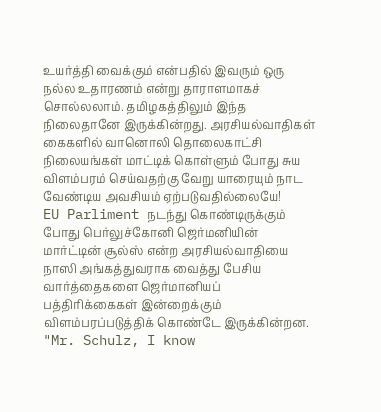உயர்த்தி வைக்கும் என்பதில் இவரும் ஒரு நல்ல உதாரணம் என்று தாராளமாகச்
சொல்லலாம். தமிழகத்திலும் இந்த நிலைதானே இருக்கின்றது. அரசியல்வாதிகள் கைகளில் வானொலி தொலைகாட்சி நிலையங்கள் மாட்டிக் கொள்ளும் போது சுய விளம்பரம் செய்வதற்கு வேறு யாரையும் நாட வேண்டிய அவசியம் ஏற்படுவதில்லையே!
EU Parliment நடந்து கொண்டிருக்கும் போது பெர்லுச்கோனி ஜெர்மனியின் மார்ட்டின் சூல்ஸ் என்ற அரசியல்வாதியை நாஸி அங்கத்துவராக வைத்து பேசிய வார்த்தைகளை ஜெர்மானியப் பத்திரிக்கைகள் இன்றைக்கும் விளம்பரப்படுத்திக் கொண்டே இருக்கின்றன.
"Mr. Schulz, I know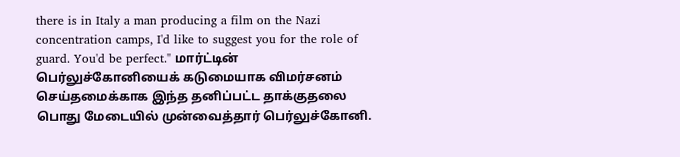there is in Italy a man producing a film on the Nazi concentration camps, I'd like to suggest you for the role of guard. You'd be perfect." மார்ட்டின் பெர்லுச்கோனியைக் கடுமையாக விமர்சனம் செய்தமைக்காக இந்த தனிப்பட்ட தாக்குதலை பொது மேடையில் முன்வைத்தார் பெர்லுச்கோனி.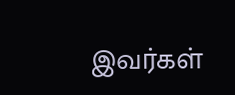இவர்கள்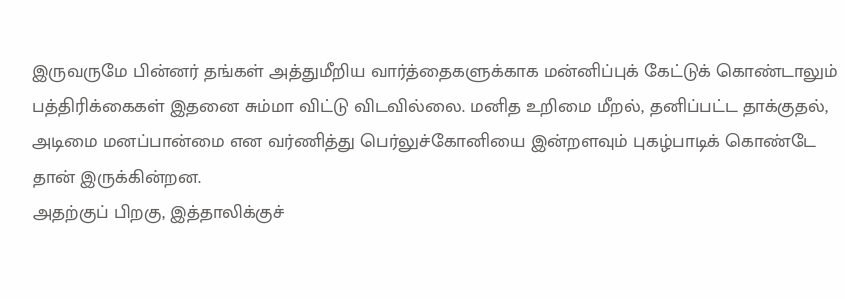இருவருமே பின்னர் தங்கள் அத்துமீறிய வார்த்தைகளுக்காக மன்னிப்புக் கேட்டுக் கொண்டாலும் பத்திரிக்கைகள் இதனை சும்மா விட்டு விடவில்லை. மனித உறிமை மீறல், தனிப்பட்ட தாக்குதல், அடிமை மனப்பான்மை என வர்ணித்து பெர்லுச்கோனியை இன்றளவும் புகழ்பாடிக் கொண்டே தான் இருக்கின்றன.
அதற்குப் பிறகு, இத்தாலிக்குச்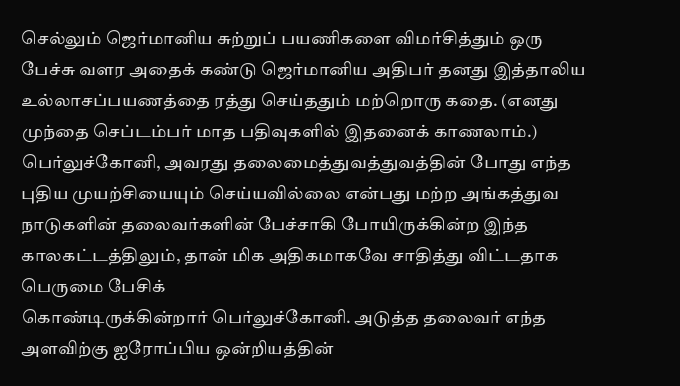செல்லும் ஜெர்மானிய சுற்றுப் பயணிகளை விமர்சித்தும் ஒரு பேச்சு வளர அதைக் கண்டு ஜெர்மானிய அதிபர் தனது இத்தாலிய உல்லாசப்பயணத்தை ரத்து செய்ததும் மற்றொரு கதை. (எனது முந்தை செப்டம்பர் மாத பதிவுகளில் இதனைக் காணலாம்.)
பெர்லுச்கோனி, அவரது தலைமைத்துவத்துவத்தின் போது எந்த புதிய முயற்சியையும் செய்யவில்லை என்பது மற்ற அங்கத்துவ நாடுகளின் தலைவர்களின் பேச்சாகி போயிருக்கின்ற இந்த காலகட்டத்திலும், தான் மிக அதிகமாகவே சாதித்து விட்டதாக பெருமை பேசிக்
கொண்டிருக்கின்றார் பெர்லுச்கோனி. அடுத்த தலைவர் எந்த அளவிற்கு ஐரோப்பிய ஒன்றியத்தின்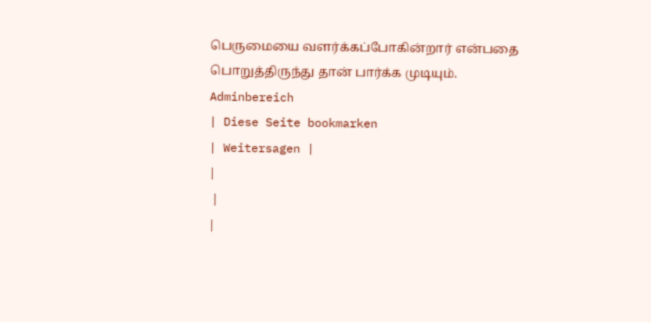பெருமையை வளர்க்கப்போகின்றார் என்பதை பொறுத்திருந்து தான் பார்க்க முடியும்.
Adminbereich
| Diese Seite bookmarken
| Weitersagen |
|
 |
|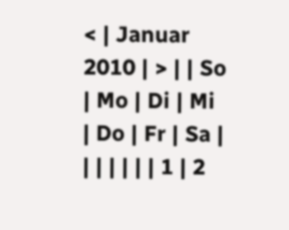< | Januar 2010 | > | | So | Mo | Di | Mi | Do | Fr | Sa |
| | | | | | 1 | 2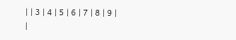| | 3 | 4 | 5 | 6 | 7 | 8 | 9 | |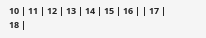10 | 11 | 12 | 13 | 14 | 15 | 16 | | 17 | 18 |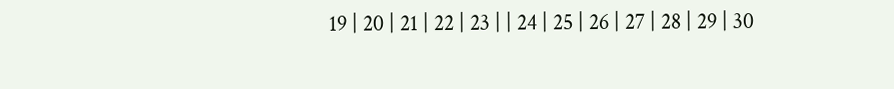19 | 20 | 21 | 22 | 23 | | 24 | 25 | 26 | 27 | 28 | 29 | 30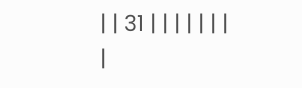| | 31 | | | | | | |
|